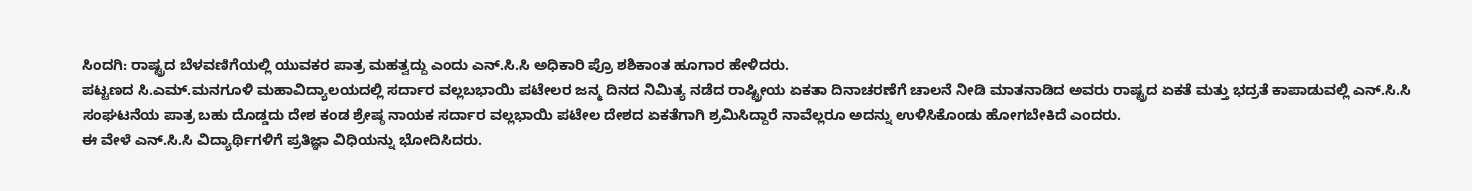ಸಿಂದಗಿ: ರಾಷ್ಟ್ರದ ಬೆಳವಣಿಗೆಯಲ್ಲಿ ಯುವಕರ ಪಾತ್ರ ಮಹತ್ವದ್ದು ಎಂದು ಎನ್.ಸಿ.ಸಿ ಅಧಿಕಾರಿ ಪ್ರೊ ಶಶಿಕಾಂತ ಹೂಗಾರ ಹೇಳಿದರು.
ಪಟ್ಟಣದ ಸಿ.ಎಮ್.ಮನಗೂಳಿ ಮಹಾವಿದ್ಯಾಲಯದಲ್ಲಿ ಸರ್ದಾರ ವಲ್ಲಬಭಾಯಿ ಪಟೇಲರ ಜನ್ಮ ದಿನದ ನಿಮಿತ್ಯ ನಡೆದ ರಾಷ್ಟ್ರೀಯ ಏಕತಾ ದಿನಾಚರಣೆಗೆ ಚಾಲನೆ ನೀಡಿ ಮಾತನಾಡಿದ ಅವರು ರಾಷ್ಟ್ರದ ಏಕತೆ ಮತ್ತು ಭದ್ರತೆ ಕಾಪಾಡುವಲ್ಲಿ ಎನ್.ಸಿ.ಸಿ ಸಂಘಟನೆಯ ಪಾತ್ರ ಬಹು ದೊಡ್ಡದು ದೇಶ ಕಂಡ ಶ್ರೇಷ್ಠ ನಾಯಕ ಸರ್ದಾರ ವಲ್ಲಭಾಯಿ ಪಟೇಲ ದೇಶದ ಏಕತೆಗಾಗಿ ಶ್ರಮಿಸಿದ್ದಾರೆ ನಾವೆಲ್ಲರೂ ಅದನ್ನು ಉಳಿಸಿಕೊಂಡು ಹೋಗಬೇಕಿದೆ ಎಂದರು.
ಈ ವೇಳೆ ಎನ್.ಸಿ.ಸಿ ವಿದ್ಯಾರ್ಥಿಗಳಿಗೆ ಪ್ರತಿಜ್ಞಾ ವಿಧಿಯನ್ನು ಭೋದಿಸಿದರು.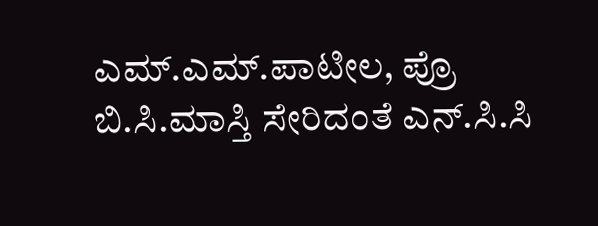ಎಮ್.ಎಮ್.ಪಾಟೀಲ, ಪ್ರೊ ಬಿ.ಸಿ.ಮಾಸ್ತಿ ಸೇರಿದಂತೆ ಎನ್.ಸಿ.ಸಿ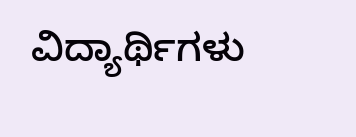ವಿದ್ಯಾರ್ಥಿಗಳು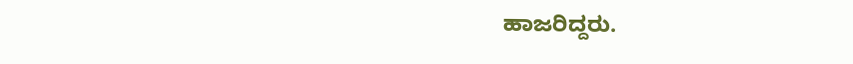ಹಾಜರಿದ್ದರು.